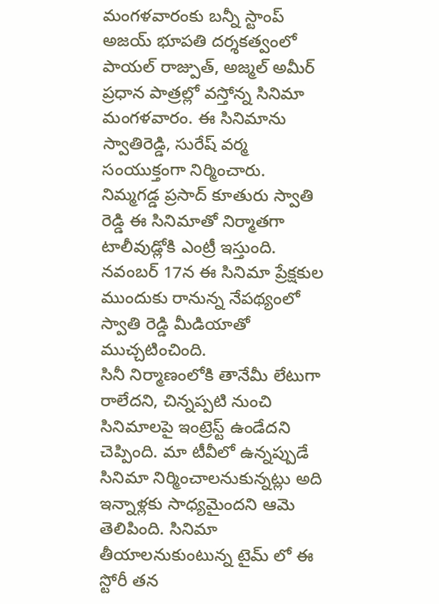మంగళవారంకు బన్నీ స్టాంప్
అజయ్ భూపతి దర్శకత్వంలో పాయల్ రాజ్పుత్, అజ్మల్ అమీర్ ప్రధాన పాత్రల్లో వస్తోన్న సినిమా మంగళవారం. ఈ సినిమాను స్వాతిరెడ్డి, సురేష్ వర్మ సంయుక్తంగా నిర్మించారు. నిమ్మగడ్డ ప్రసాద్ కూతురు స్వాతి రెడ్డి ఈ సినిమాతో నిర్మాతగా టాలీవుడ్లోకి ఎంట్రీ ఇస్తుంది. నవంబర్ 17న ఈ సినిమా ప్రేక్షకుల ముందుకు రానున్న నేపథ్యంలో స్వాతి రెడ్డి మీడియాతో ముచ్చటించింది.
సినీ నిర్మాణంలోకి తానేమీ లేటుగా రాలేదని, చిన్నప్పటి నుంచి సినిమాలపై ఇంట్రెస్ట్ ఉండేదని చెప్పింది. మా టీవీలో ఉన్నప్పుడే సినిమా నిర్మించాలనుకున్నట్లు అది ఇన్నాళ్లకు సాధ్యమైందని ఆమె తెలిపింది. సినిమా తీయాలనుకుంటున్న టైమ్ లో ఈ స్టోరీ తన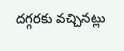దగ్గరకు వచ్చినట్లు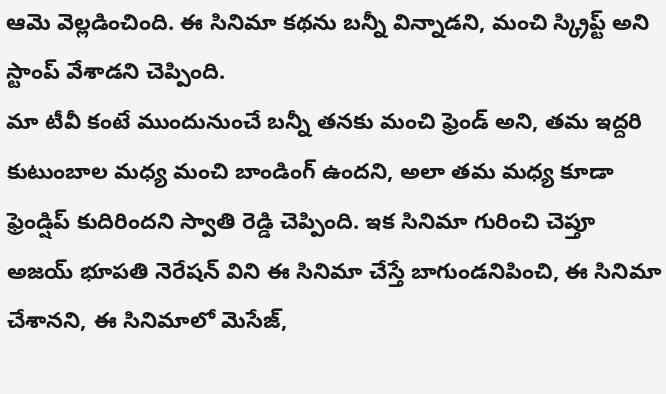ఆమె వెల్లడించింది. ఈ సినిమా కథను బన్నీ విన్నాడని, మంచి స్క్రిప్ట్ అని స్టాంప్ వేశాడని చెప్పింది.
మా టీవీ కంటే ముందునుంచే బన్నీ తనకు మంచి ఫ్రెండ్ అని, తమ ఇద్దరి కుటుంబాల మధ్య మంచి బాండింగ్ ఉందని, అలా తమ మధ్య కూడా ఫ్రెండ్షిప్ కుదిరిందని స్వాతి రెడ్డి చెప్పింది. ఇక సినిమా గురించి చెప్తూ అజయ్ భూపతి నెరేషన్ విని ఈ సినిమా చేస్తే బాగుండనిపించి, ఈ సినిమా చేశానని, ఈ సినిమాలో మెసేజ్,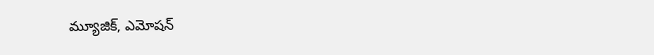మ్యూజిక్, ఎమోషన్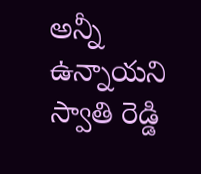అన్నీ ఉన్నాయని స్వాతి రెడ్డి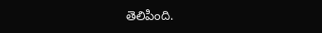తెలిపింది.